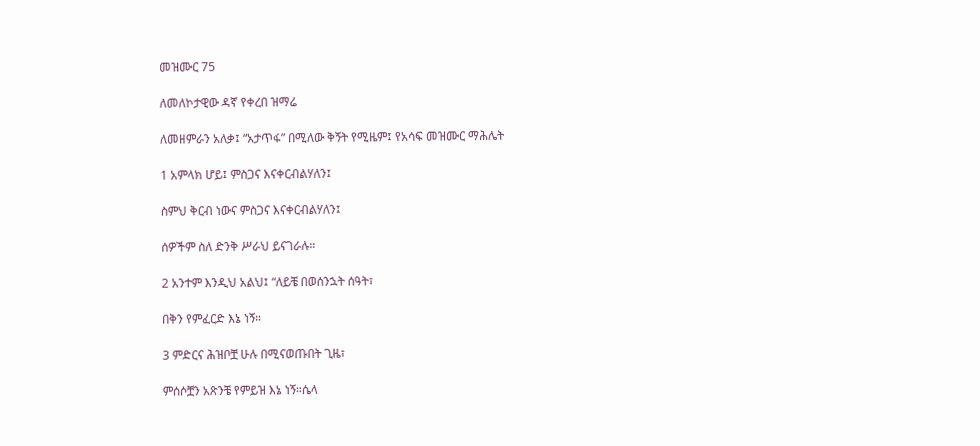መዝሙር 75

ለመለኮታዊው ዳኛ የቀረበ ዝማሬ

ለመዘምራን አለቃ፤ “አታጥፋ” በሚለው ቅኝት የሚዜም፤ የአሳፍ መዝሙር ማሕሌት

1 አምላክ ሆይ፤ ምስጋና እናቀርብልሃለን፤

ስምህ ቅርብ ነውና ምስጋና እናቀርብልሃለን፤

ሰዎችም ስለ ድንቅ ሥራህ ይናገራሉ።

2 አንተም እንዲህ አልህ፤ “ለይቼ በወሰንኋት ሰዓት፣

በቅን የምፈርድ እኔ ነኝ።

3 ምድርና ሕዝቦቿ ሁሉ በሚናወጡበት ጊዜ፣

ምሰሶቿን አጽንቼ የምይዝ እኔ ነኝ።ሴላ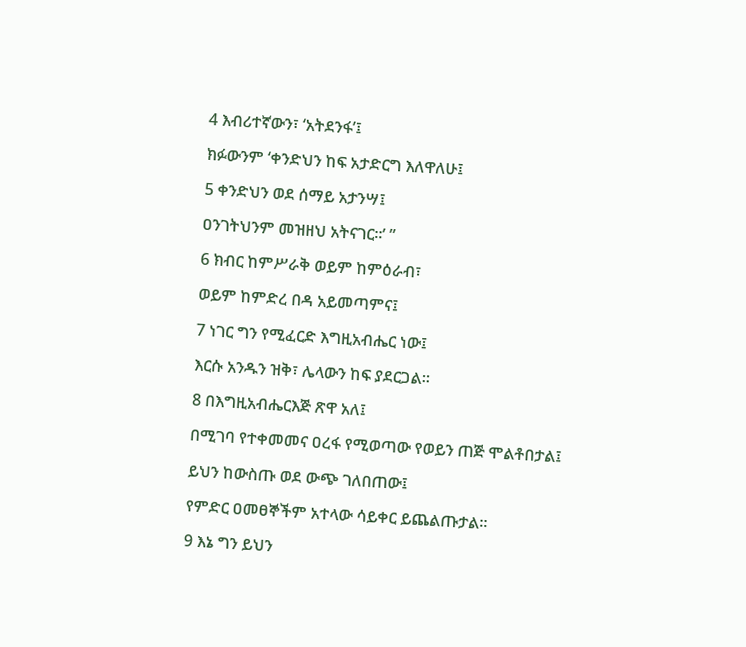4 እብሪተኛውን፣ ‘አትደንፋ’፤

ክፉውንም ‘ቀንድህን ከፍ አታድርግ እለዋለሁ፤

5 ቀንድህን ወደ ሰማይ አታንሣ፤

ዐንገትህንም መዝዘህ አትናገር።’ ”

6 ክብር ከምሥራቅ ወይም ከምዕራብ፣

ወይም ከምድረ በዳ አይመጣምና፤

7 ነገር ግን የሚፈርድ እግዚአብሔር ነው፤

እርሱ አንዱን ዝቅ፣ ሌላውን ከፍ ያደርጋል።

8 በእግዚአብሔርእጅ ጽዋ አለ፤

በሚገባ የተቀመመና ዐረፋ የሚወጣው የወይን ጠጅ ሞልቶበታል፤

ይህን ከውስጡ ወደ ውጭ ገለበጠው፤

የምድር ዐመፀኞችም አተላው ሳይቀር ይጨልጡታል።

9 እኔ ግን ይህን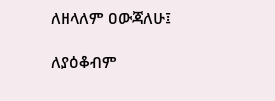ለዘላለም ዐውጃለሁ፤

ለያዕቆብም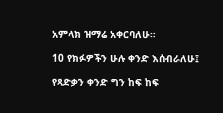አምላክ ዝማሬ አቀርባለሁ።

10 የክፉዎችን ሁሉ ቀንድ እሰብራለሁ፤

የጻድቃን ቀንድ ግን ከፍ ከፍ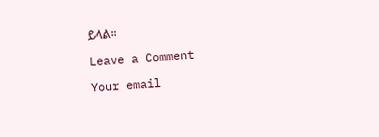ይላል።

Leave a Comment

Your email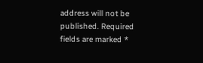address will not be published. Required fields are marked *